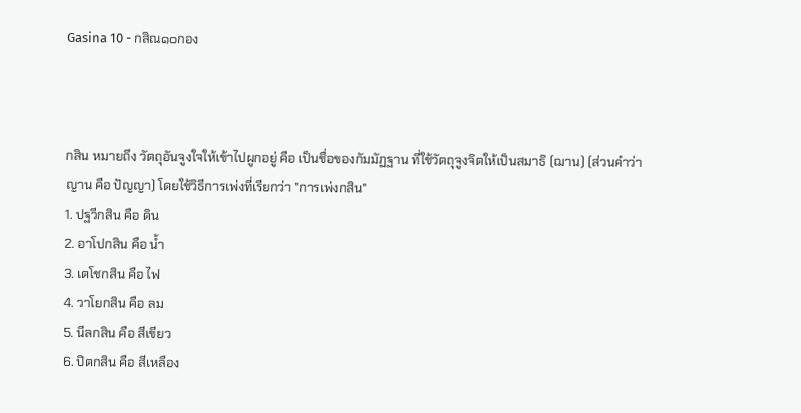Gasina 10 - กสิณ๑๐กอง



กสิน หมายถึง วัตถุอันจูงใจให้เข้าไปผูกอยู่ คือ เป็นชื่อของกัมมัฏฐาน ที่ใช้วัตถุจูงจิตให้เป็นสมาธิ (ฌาน) (ส่วนคำว่า ญาน คือ ปัญญา) โดยใช้วิธีการเพ่งที่เรียกว่า "การเพ่งกสิน"
1. ปฐวีกสิน คือ ดิน
2. อาโปกสิน คือ น้ำ
3. เตโชกสิน คือ ไฟ
4. วาโยกสิน คือ ลม
5. นีลกสิน คือ สีเขียว
6. ปิตกสิน คือ สีเหลือง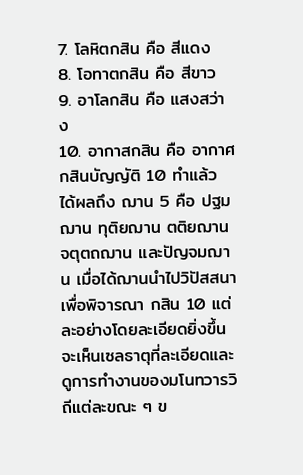7. โลหิตกสิน คือ สีแดง
8. โอทาตกสิน คือ สีขาว
9. อาโลกสิน คือ แสงสว่าง
10. อากาสกสิน คือ อากาศ
กสินบัญญัติ 10 ทำแล้ว ได้ผลถึง ฌาน 5 คือ ปฐมฌาน ทุติยฌาน ตติยฌาน จตุตถฌาน และปัญจมฌาน เมื่อได้ฌานนำไปวิปัสสนา เพื่อพิจารณา กสิน 10 แต่ละอย่างโดยละเอียดยิ่งขึ้น จะเห็นเซลธาตุที่ละเอียดและดูการทำงานของมโนทวารวิถีแต่ละขณะ ๆ ข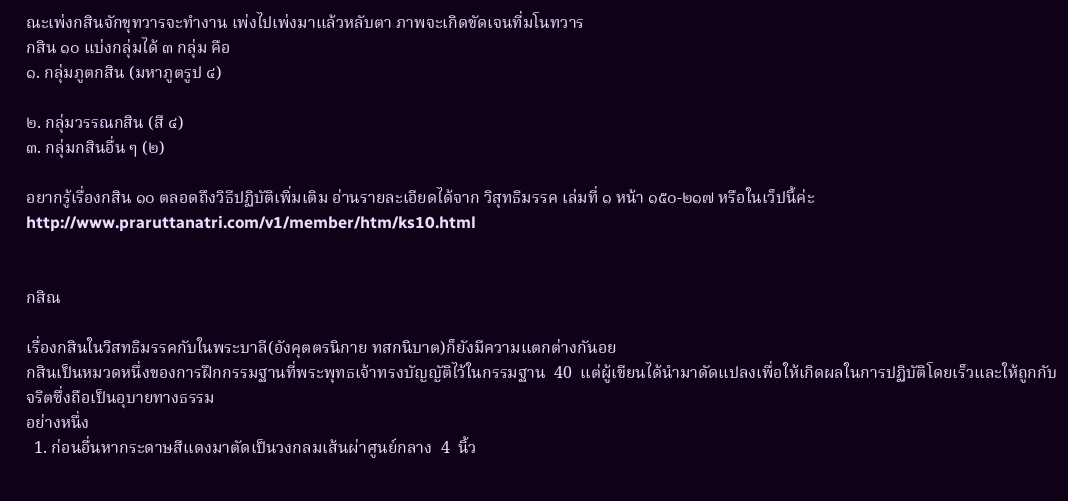ณะเพ่งกสินจักขุทวารจะทำงาน เพ่งไปเพ่งมาแล้วหลับตา ภาพจะเกิดขัดเจนที่มโนทวาร
กสิน ๑๐ แบ่งกลุ่มได้ ๓ กลุ่ม คือ
๑. กลุ่มภูตกสิน (มหาภูตรูป ๔)

๒. กลุ่มวรรณกสิน (สี ๔)
๓. กลุ่มกสินอื่น ๆ (๒)

อยากรู้เรื่องกสิน ๑๐ ตลอดถึงวิธีปฏิบัติเพิ่มเติม อ่านรายละเอียดได้จาก วิสุทธิมรรค เล่มที่ ๑ หน้า ๑๕๐-๒๑๗ หรือในเว็ปนี้ค่ะ
http://www.praruttanatri.com/v1/member/htm/ks10.html


กสิณ

เรื่องกสินในวิสทธิมรรคกับในพระบาลี(อังคุตตรนิกาย ทสกนิบาต)ก็ยังมีความแตกต่างกันอย
กสินเป็นหมวดหนึ่งของการฝึกกรรมฐานที่พระพุทธเจ้าทรงบัญญัติไว้ในกรรมฐาน  40  แต่ผู้เขียนได้นำมาดัดแปลงเพื่อให้เกิดผลในการปฏิบัติโดยเร็วและให้ถูกกับจริตซึ่งถือเป็นอุบายทางธรรม
อย่างหนึ่ง
  1. ก่อนอื่นหากระดาษสีแดงมาตัดเป็นวงกลมเส้นผ่าศูนย์กลาง  4  นิ้ว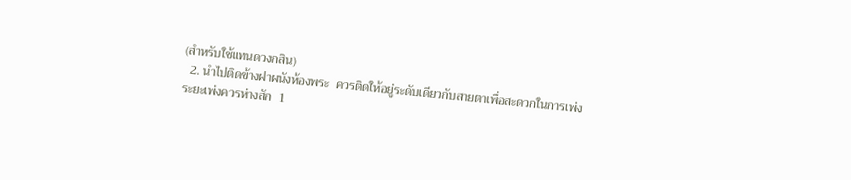(สำหรับใช้แทนดวงกสิน)
  2. นำไปติดข้างฝาผนังห้องพระ  ควรติดให้อยู่ระดับเดียวกับสายตาเพื่อสะดวกในการเพ่ง  ระยะเพ่งควรห่างสัก  1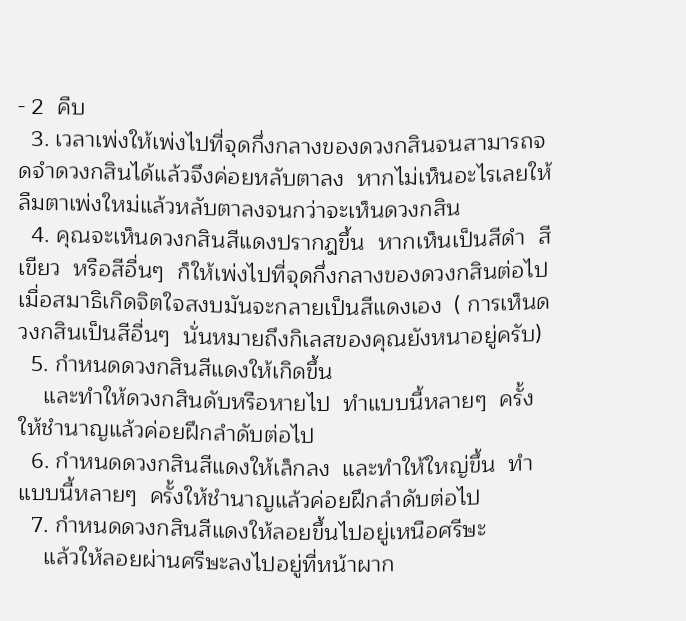- 2  คืบ
  3. เวลาเพ่งให้เพ่งไปที่จุดกึ่งกลางของดวงกสินจนสามารถจดจำดวงกสินได้แล้วจึงค่อยหลับตาลง  หากไม่เห็นอะไรเลยให้ลืมตาเพ่งใหม่แล้วหลับตาลงจนกว่าจะเห็นดวงกสิน
  4. คุณจะเห็นดวงกสินสีแดงปรากฎขึ้น  หากเห็นเป็นสีดำ  สีเขียว  หรือสีอื่นๆ  ก็ให้เพ่งไปที่จุดกึ่งกลางของดวงกสินต่อไป  เมื่อสมาธิเกิดจิตใจสงบมันจะกลายเป็นสีแดงเอง  ( การเห็นดวงกสินเป็นสีอื่นๆ  นั่นหมายถึงกิเลสของคุณยังหนาอยู่ครับ)
  5. กำหนดดวงกสินสีแดงให้เกิดขึ้น
    และทำให้ดวงกสินดับหรือหายไป  ทำแบบนี้หลายๆ  ครั้งให้ชำนาญแล้วค่อยฝึกลำดับต่อไป
  6. กำหนดดวงกสินสีแดงให้เล็กลง  และทำให้ใหญ่ขึ้น  ทำแบบนี้หลายๆ  ครั้งให้ชำนาญแล้วค่อยฝึกลำดับต่อไป
  7. กำหนดดวงกสินสีแดงให้ลอยขึ้นไปอยู่เหนือศรีษะ
    แล้วให้ลอยผ่านศรีษะลงไปอยู่ที่หน้าผาก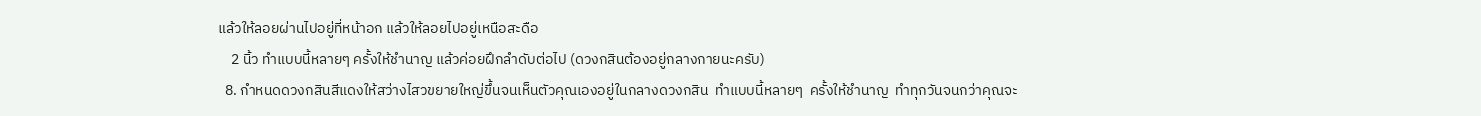แล้วให้ลอยผ่านไปอยู่ที่หน้าอก แล้วให้ลอยไปอยู่เหนือสะดือ
    2 นิ้ว ทำแบบนี้หลายๆ ครั้งให้ชำนาญ แล้วค่อยฝึกลำดับต่อไป (ดวงกสินต้องอยู่กลางกายนะครับ)
  8. กำหนดดวงกสินสีแดงให้สว่างไสวขยายใหญ่ขึ้นจนเห็นตัวคุณเองอยู่ในกลางดวงกสิน  ทำแบบนี้หลายๆ  ครั้งให้ชำนาญ  ทำทุกวันจนกว่าคุณจะ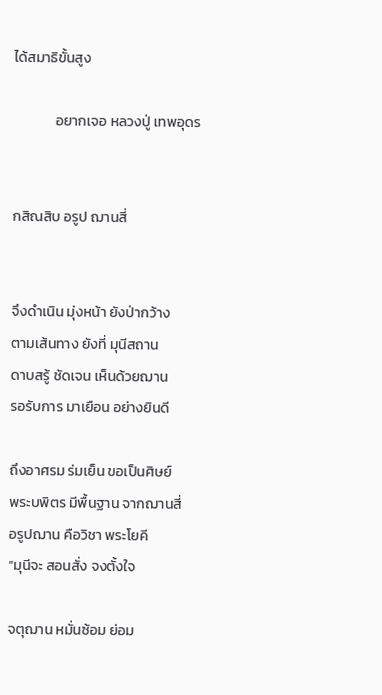ได้สมาธิขั้นสูง

             อยากเจอ หลวงปู่ เทพอุดร


กสิณสิบ อรูป ฌานสี่


จึงดำเนิน มุ่งหน้า ยังป่ากว้าง
ตามเส้นทาง ยังที่ มุนีสถาน
ดาบสรู้ ชัดเจน เห็นด้วยฌาน
รอรับการ มาเยือน อย่างยินดี

ถึงอาศรม ร่มเย็น ขอเป็นศิษย์
พระบพิตร มีพื้นฐาน จากฌานสี่
อรูปฌาน คือวิชา พระโยคี
“มุนีจะ สอนสั่ง จงตั้งใจ

จตุฌาน หมั่นซ้อม ย่อม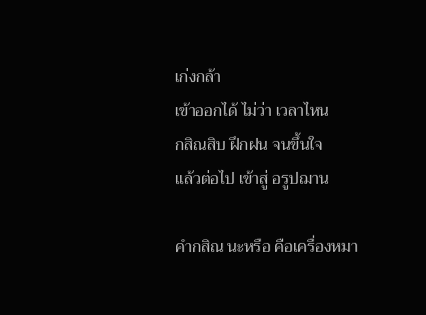เก่งกล้า
เข้าออกได้ ไม่ว่า เวลาไหน
กสิณสิบ ฝึกฝน จนขึ้นใจ
แล้วต่อไป เข้าสู่ อรูปฌาน

คำกสิณ นะหรือ คือเครื่องหมา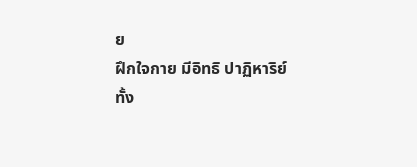ย
ฝึกใจกาย มีอิทธิ ปาฏิหาริย์
ทั้ง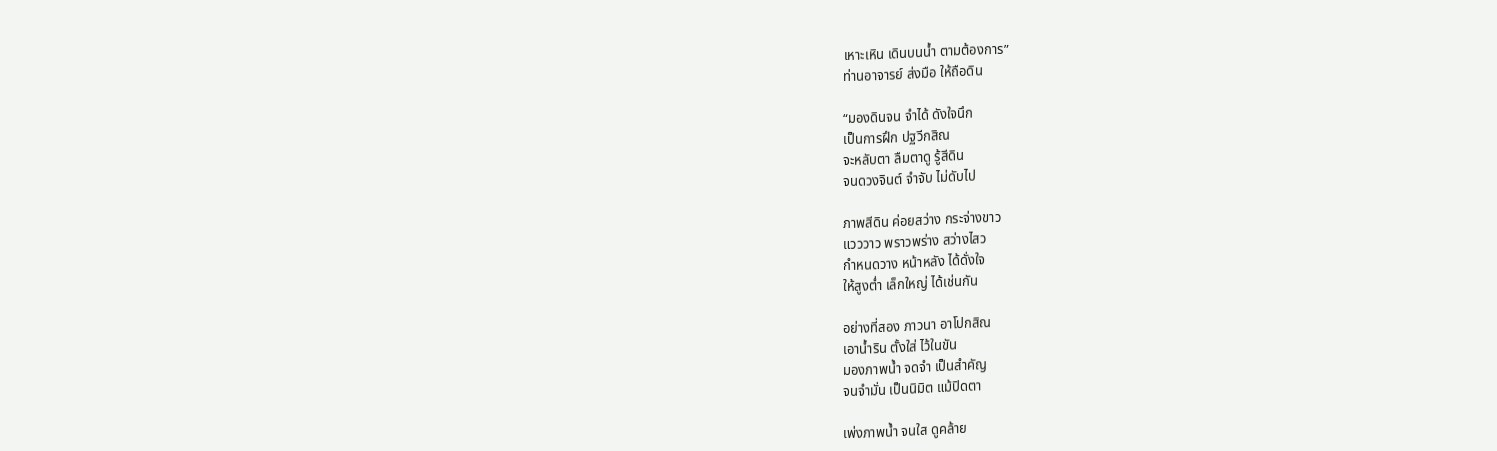เหาะเหิน เดินบนน้ำ ตามต้องการ”
ท่านอาจารย์ ส่งมือ ให้ถือดิน

“มองดินจน จำได้ ดังใจนึก
เป็นการฝึก ปฐวีกสิณ
จะหลับตา ลืมตาดู รู้สีดิน
จนดวงจินต์ จำจับ ไม่ดับไป

ภาพสีดิน ค่อยสว่าง กระจ่างขาว
แวววาว พราวพร่าง สว่างไสว
กำหนดวาง หน้าหลัง ได้ดั่งใจ
ให้สูงต่ำ เล็กใหญ่ ได้เช่นกัน

อย่างที่สอง ภาวนา อาโปกสิณ
เอาน้ำริน ตั้งใส่ ไว้ในขัน
มองภาพน้ำ จดจำ เป็นสำคัญ
จนจำมั่น เป็นนิมิต แม้ปิดตา

เพ่งภาพน้ำ จนใส ดูคล้าย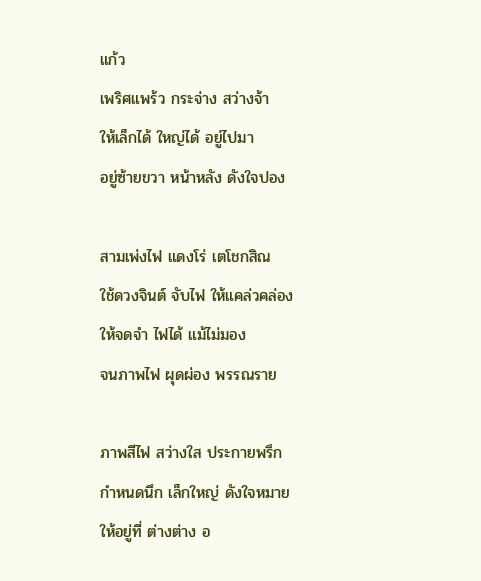แก้ว
เพริศแพร้ว กระจ่าง สว่างจ้า
ให้เล็กได้ ใหญ่ได้ อยู่ไปมา
อยู่ซ้ายขวา หน้าหลัง ดังใจปอง

สามเพ่งไฟ แดงโร่ เตโชกสิณ
ใช้ดวงจินต์ จับไฟ ให้แคล่วคล่อง
ให้จดจำ ไฟได้ แม้ไม่มอง
จนภาพไฟ ผุดผ่อง พรรณราย

ภาพสีไฟ สว่างใส ประกายพรึก
กำหนดนึก เล็กใหญ่ ดังใจหมาย
ให้อยู่ที่ ต่างต่าง อ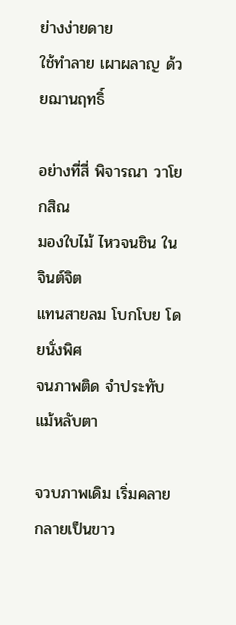ย่างง่ายดาย
ใช้ทำลาย เผาผลาญ ด้วยฌานฤทธิ์

อย่างที่สี่ พิจารณา วาโยกสิณ
มองใบไม้ ไหวจนชิน ในจินต์จิต
แทนสายลม โบกโบย โดยนั่งพิศ
จนภาพติด จำประทับ แม้หลับตา

จวบภาพเดิม เริ่มคลาย กลายเป็นขาว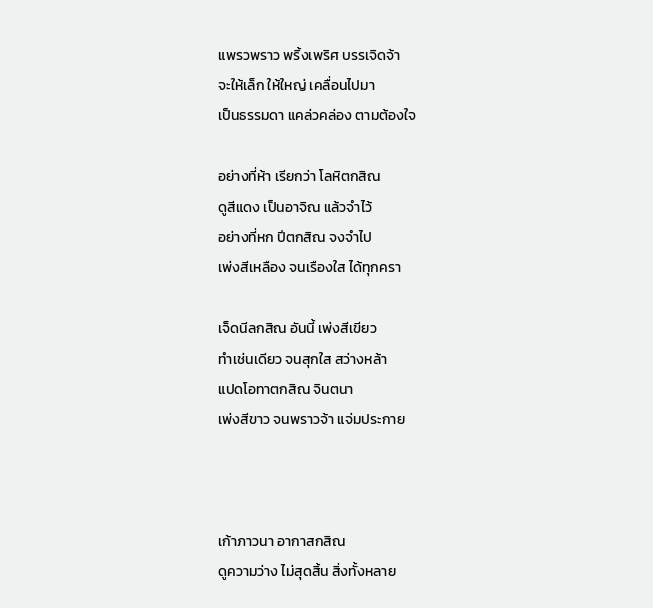แพรวพราว พริ้งเพริศ บรรเจิดจ้า
จะให้เล็ก ให้ใหญ่ เคลื่อนไปมา
เป็นธรรมดา แคล่วคล่อง ตามต้องใจ

อย่างที่ห้า เรียกว่า โลหิตกสิณ
ดูสีแดง เป็นอาจิณ แล้วจำไว้
อย่างที่หก ปีตกสิณ จงจำไป
เพ่งสีเหลือง จนเรืองใส ได้ทุกครา

เจ็ดนีลกสิณ อันนี้ เพ่งสีเขียว
ทำเช่นเดียว จนสุกใส สว่างหล้า
แปดโอทาตกสิณ จินตนา
เพ่งสีขาว จนพราวจ้า แจ่มประกาย



เก้าภาวนา อากาสกสิณ
ดูความว่าง ไม่สุดสิ้น สิ่งทั้งหลาย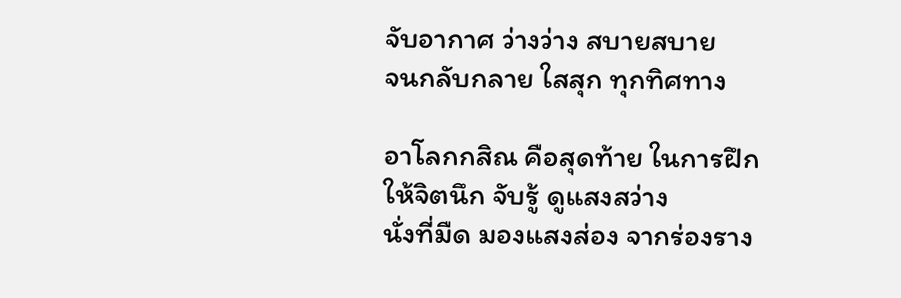จับอากาศ ว่างว่าง สบายสบาย
จนกลับกลาย ใสสุก ทุกทิศทาง

อาโลกกสิณ คือสุดท้าย ในการฝึก
ให้จิตนึก จับรู้ ดูแสงสว่าง
นั่งที่มืด มองแสงส่อง จากร่องราง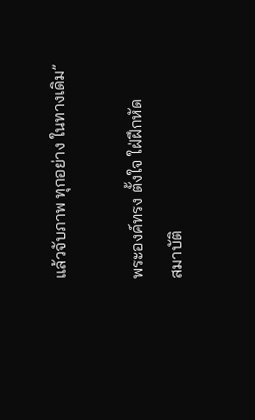แล้วจับภาพ ทุกอย่าง ในทางเดิม”

พระองค์ทรง ตั้งใจ ใฝ่ฝึกหัด
สมาบัติ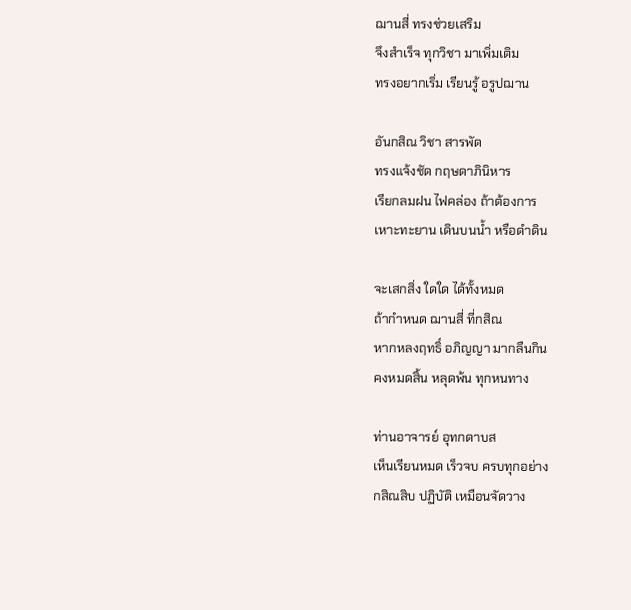ฌานสี่ ทรงช่วยเสริม
จึงสำเร็จ ทุกวิชา มาเพิ่มเติม
ทรงอยากเริ่ม เรียนรู้ อรูปฌาน

อันกสิณ วิชา สารพัด
ทรงแจ้งชัด กฤษดาภินิหาร
เรียกลมฝน ไฟคล่อง ถ้าต้องการ
เหาะทะยาน เดินบนน้ำ หรือดำดิน

จะเสกสิ่ง ใดใด ได้ทั้งหมด
ถ้ากำหนด ฌานสี่ ที่กสิณ
หากหลงฤทธิ์ อภิญญา มากลืนกิน
คงหมดสิ้น หลุดพ้น ทุกหนทาง

ท่านอาจารย์ อุทกดาบส
เห็นเรียนหมด เร็วจบ ครบทุกอย่าง
กสิณสิบ ปฏิบัติ เหมือนจัดวาง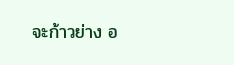จะก้าวย่าง อ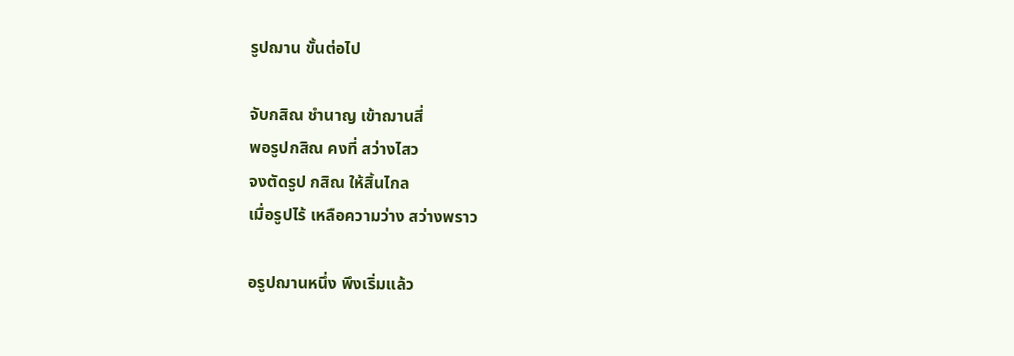รูปฌาน ขั้นต่อไป

จับกสิณ ชำนาญ เข้าฌานสี่
พอรูปกสิณ คงที่ สว่างไสว
จงตัดรูป กสิณ ให้สิ้นไกล
เมื่อรูปไร้ เหลือความว่าง สว่างพราว

อรูปฌานหนึ่ง พึงเริ่มแล้ว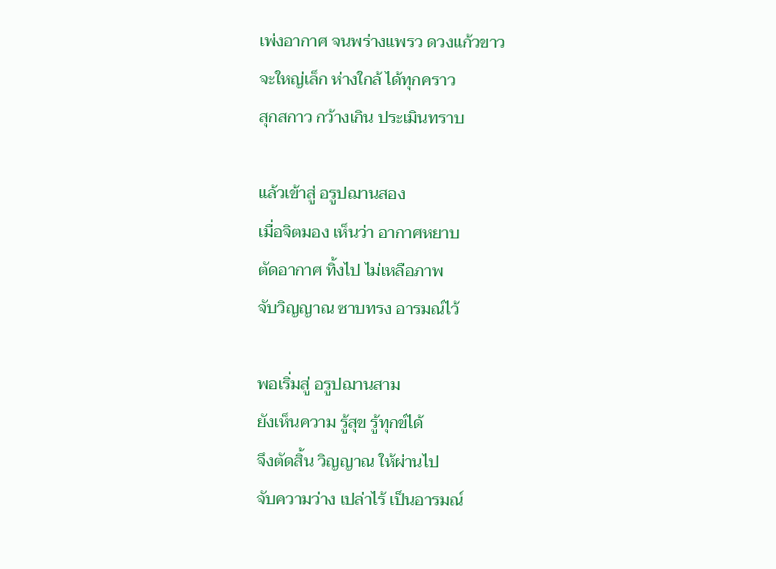เพ่งอากาศ จนพร่างแพรว ดวงแก้วขาว
จะใหญ่เล็ก ห่างใกล้ ได้ทุกคราว
สุกสกาว กว้างเกิน ประเมินทราบ

แล้วเข้าสู่ อรูปฌานสอง
เมื่อจิตมอง เห็นว่า อากาศหยาบ
ตัดอากาศ ทิ้งไป ไม่เหลือภาพ
จับวิญญาณ ซาบทรง อารมณ์ไว้

พอเริ่มสู่ อรูปฌานสาม
ยังเห็นความ รู้สุข รู้ทุกข์ได้
จึงตัดสิ้น วิญญาณ ให้ผ่านไป
จับความว่าง เปล่าไร้ เป็นอารมณ์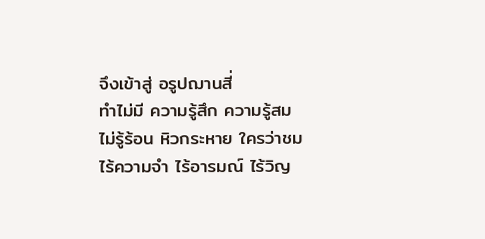จึงเข้าสู่ อรูปฌานสี่
ทำไม่มี ความรู้สึก ความรู้สม
ไม่รู้ร้อน หิวกระหาย ใครว่าชม
ไร้ความจำ ไร้อารมณ์ ไร้วิญ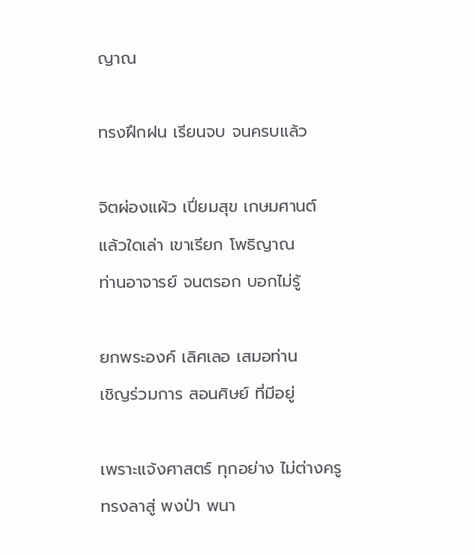ญาณ

ทรงฝึกฝน เรียนจบ จนครบแล้ว

จิตผ่องแผ้ว เปี่ยมสุข เกษมศานต์
แล้วใดเล่า เขาเรียก โพธิญาณ
ท่านอาจารย์ จนตรอก บอกไม่รู้

ยกพระองค์ เลิศเลอ เสมอท่าน
เชิญร่วมการ สอนศิษย์ ที่มีอยู่

เพราะแจ้งศาสตร์ ทุกอย่าง ไม่ต่างครู
ทรงลาสู่ พงป่า พนา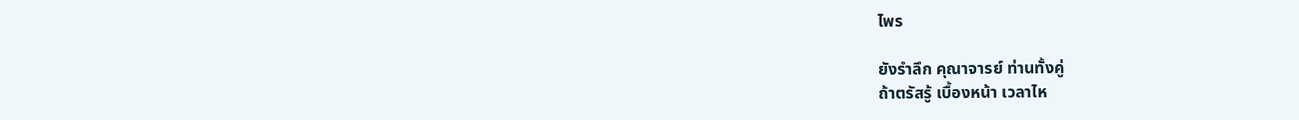ไพร

ยังรำลึก คุณาจารย์ ท่านทั้งคู่
ถ้าตรัสรู้ เบื้องหน้า เวลาไห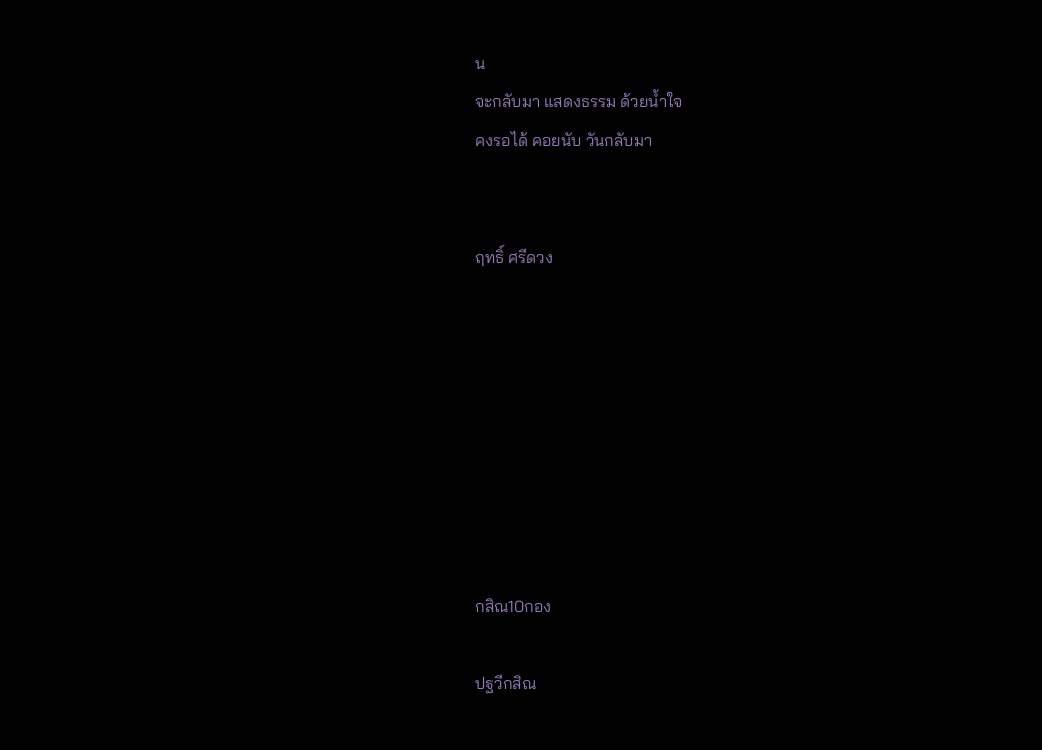น
จะกลับมา แสดงธรรม ด้วยน้ำใจ
คงรอได้ คอยนับ วันกลับมา


ฤทธิ์ ศรีดวง








กสิณ10กอง

ปฐวีกสิณ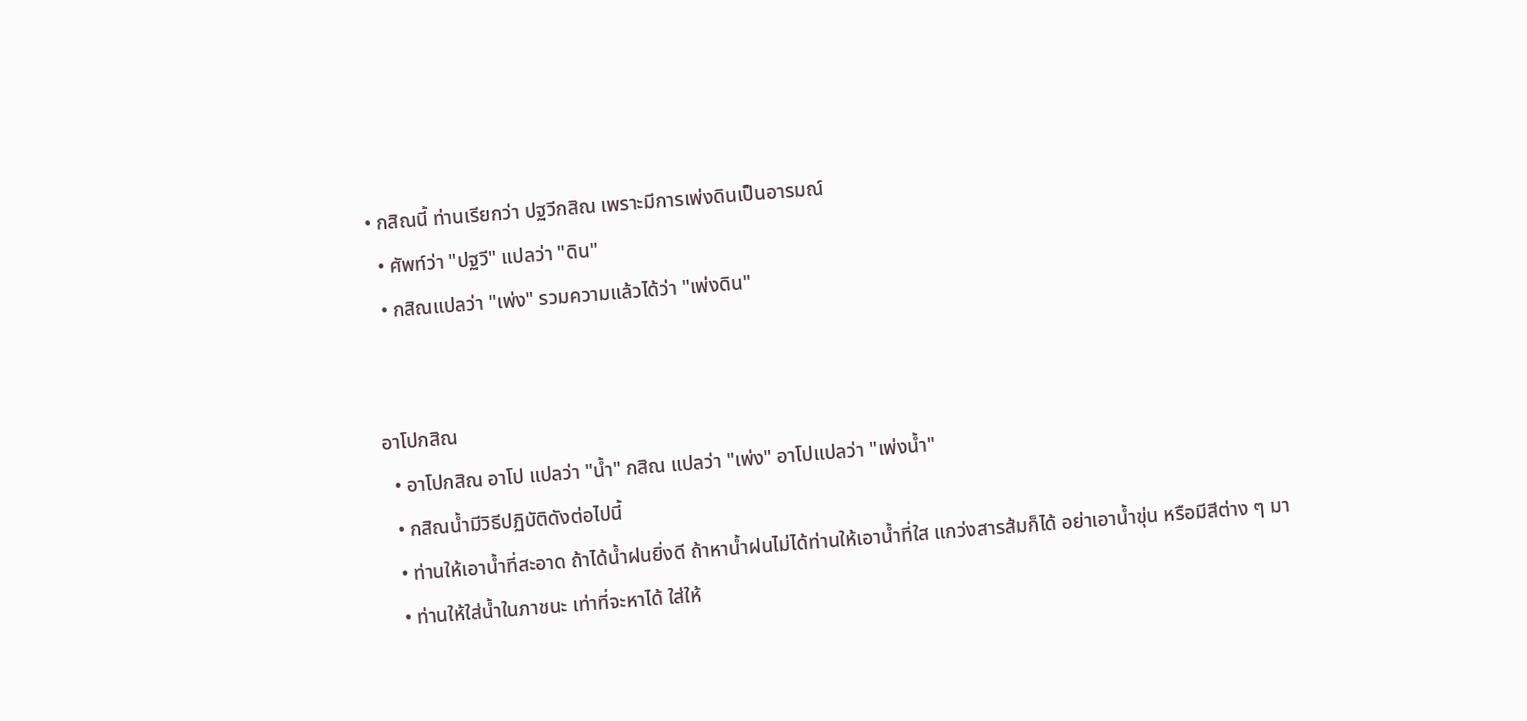• กสิณนี้ ท่านเรียกว่า ปฐวีกสิณ เพราะมีการเพ่งดินเป็นอารมณ์
  • ศัพท์ว่า "ปฐวี" แปลว่า "ดิน"
  • กสิณแปลว่า "เพ่ง" รวมความแล้วได้ว่า "เพ่งดิน"


อาโปกสิณ
  • อาโปกสิณ อาโป แปลว่า "น้ำ" กสิณ แปลว่า "เพ่ง" อาโปแปลว่า "เพ่งน้ำ"
  • กสิณน้ำมีวิธีปฏิบัติดังต่อไปนี้
  • ท่านให้เอาน้ำที่สะอาด ถ้าได้น้ำฝนยิ่งดี ถ้าหาน้ำฝนไม่ได้ท่านให้เอาน้ำที่ใส แกว่งสารส้มก็ได้ อย่าเอาน้ำขุ่น หรือมีสีต่าง ๆ มา
  • ท่านให้ใส่น้ำในภาชนะ เท่าที่จะหาได้ ใส่ให้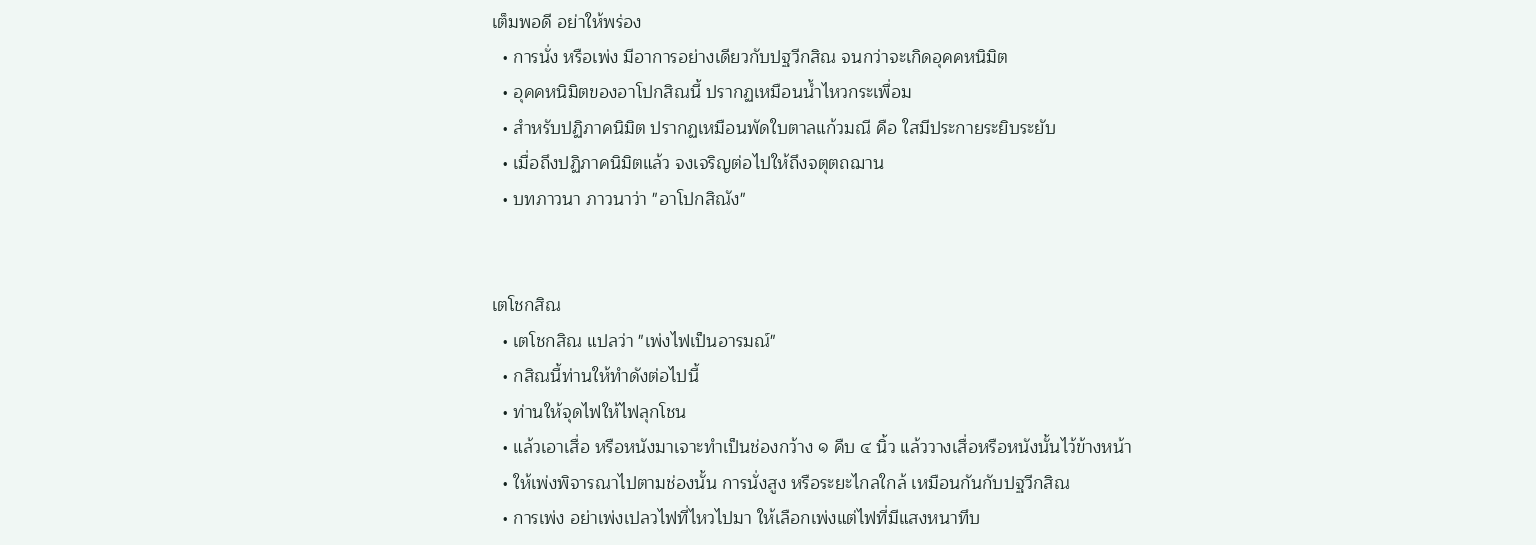เต็มพอดี อย่าให้พร่อง
  • การนั่ง หรือเพ่ง มีอาการอย่างเดียวกับปฐวีกสิณ จนกว่าจะเกิดอุคคหนิมิต
  • อุคคหนิมิตของอาโปกสิณนี้ ปรากฏเหมือนน้ำไหวกระเพื่อม
  • สำหรับปฏิภาคนิมิต ปรากฏเหมือนพัดใบตาลแก้วมณี คือ ใสมีประกายระยิบระยับ
  • เมื่อถึงปฏิภาคนิมิตแล้ว จงเจริญต่อไปให้ถึงจตุตถฌาน
  • บทภาวนา ภาวนาว่า "อาโปกสิณัง"


เตโชกสิณ
  • เตโชกสิณ แปลว่า "เพ่งไฟเป็นอารมณ์"
  • กสิณนี้ท่านให้ทำดังต่อไปนี้
  • ท่านให้จุดไฟให้ไฟลุกโชน
  • แล้วเอาเสื่อ หรือหนังมาเจาะทำเป็นช่องกว้าง ๑ คืบ ๔ นิ้ว แล้ววางเสื่อหรือหนังนั้นไว้ข้างหน้า
  • ให้เพ่งพิจารณาไปตามช่องนั้น การนั่งสูง หรือระยะไกลใกล้ เหมือนกันกับปฐวีกสิณ
  • การเพ่ง อย่าเพ่งเปลวไฟที่ไหวไปมา ให้เลือกเพ่งแต่ไฟที่มีแสงหนาทึบ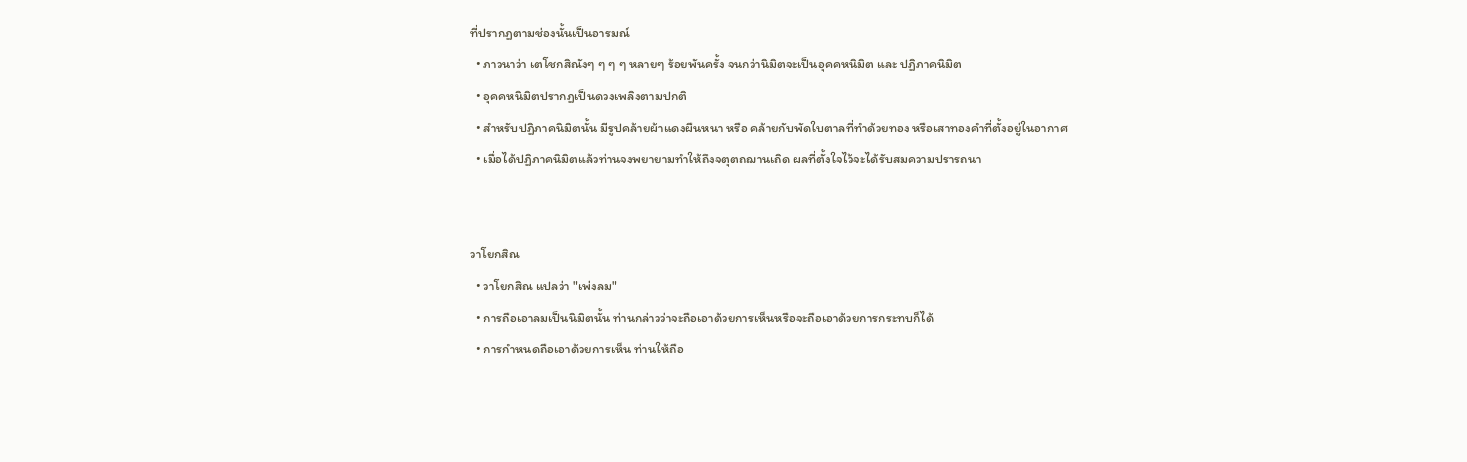ที่ปรากฏตามช่องนั้นเป็นอารมณ์
  • ภาวนาว่า เตโชกสิณังๆ ๆ ๆ ๆ หลายๆ ร้อยพันครั้ง จนกว่านิมิตจะเป็นอุคคหนิมิต และ ปฏิภาคนิมิต
  • อุคคหนิมิตปรากฏเป็นดวงเพลิงตามปกติ
  • สำหรับปฏิภาคนิมิตนั้น มีรูปคล้ายผ้าแดงผืนหนา หรือ คล้ายกับพัดใบตาลที่ทำด้วยทอง หรือเสาทองคำที่ตั้งอยู่ในอากาศ
  • เมื่อได้ปฏิภาคนิมิตแล้วท่านจงพยายามทำให้ถึงจตุตถฌานเถิด ผลที่ตั้งใจไว้จะได้รับสมความปรารถนา


วาโยกสิณ
  • วาโยกสิณ แปลว่า "เพ่งลม"
  • การถือเอาลมเป็นนิมิตนั้น ท่านกล่าวว่าจะถือเอาด้วยการเห็นหรือจะถือเอาด้วยการกระทบก็ได้
  • การกำหนดถือเอาด้วยการเห็น ท่านให้ถือ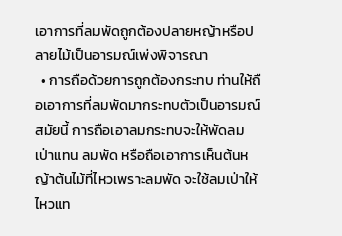เอาการที่ลมพัดถูกต้องปลายหญ้าหรือปลายไม้เป็นอารมณ์เพ่งพิจารณา
  • การถือด้วยการถูกต้องกระทบ ท่านให้ถือเอาการที่ลมพัดมากระทบตัวเป็นอารมณ์ สมัยนี้ การถือเอาลมกระทบจะให้พัดลมเป่าแทน ลมพัด หรือถือเอาการเห็นต้นหญ้าต้นไม้ที่ไหวเพราะลมพัด จะใช้ลมเป่าให้ไหวแท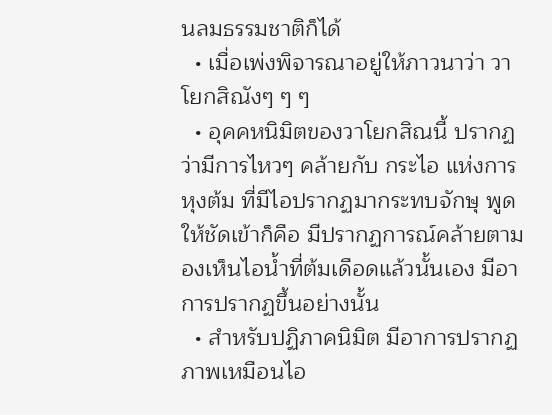นลมธรรมชาติก็ได้
  • เมื่อเพ่งพิจารณาอยู่ให้ภาวนาว่า วาโยกสิณังๆ ๆ ๆ
  • อุคคหนิมิตของวาโยกสิณนี้ ปรากฏว่ามีการไหวๆ คล้ายกับ กระไอ แห่งการหุงต้ม ที่มีไอปรากฏมากระทบจักษุ พูดให้ชัดเข้าก็คือ มีปรากฏการณ์คล้ายตามองเห็นไอน้ำที่ต้มเดือดแล้วนั้นเอง มีอาการปรากฏขึ้นอย่างนั้น
  • สำหรับปฏิภาคนิมิต มีอาการปรากฏภาพเหมือนไอ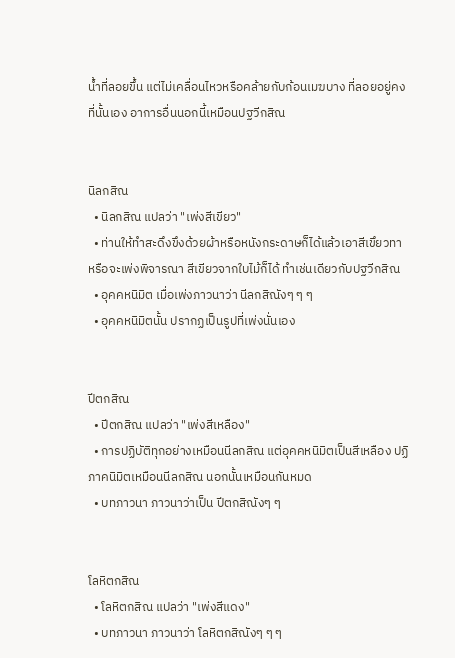น้ำที่ลอยขึ้น แต่ไม่เคลื่อนไหวหรือคล้ายกับก้อนเมฆบาง ที่ลอยอยู่คงที่นั้นเอง อาการอื่นนอกนี้เหมือนปฐวีกสิณ


นิลกสิณ
  • นิลกสิณ แปลว่า "เพ่งสีเขียว"
  • ท่านให้ทำสะดึงขึงด้วยผ้าหรือหนังกระดาษก็ได้แล้วเอาสีเขึยวทา หรือจะเพ่งพิจารณา สีเขียวจากใบไม้ก็ได้ ทำเช่นเดียวกับปฐวีกสิณ
  • อุคคหนิมิต เมื่อเพ่งภาวนาว่า นีลกสิณังๆ ๆ ๆ
  • อุคคหนิมิตนั้น ปรากฏเป็นรูปที่เพ่งนั่นเอง


ปีตกสิณ
  • ปีตกสิณ แปลว่า "เพ่งสีเหลือง"
  • การปฏิบัติทุกอย่างเหมือนนีลกสิณ แต่อุคคหนิมิตเป็นสีเหลือง ปฏิภาคนิมิตเหมือนนีลกสิณ นอกนั้นเหมือนกันหมด
  • บทภาวนา ภาวนาว่าเป็น ปีตกสิณังๆ ๆ


โลหิตกสิณ
  • โลหิตกสิณ แปลว่า "เพ่งสีแดง"
  • บทภาวนา ภาวนาว่า โลหิตกสิณังๆ ๆ ๆ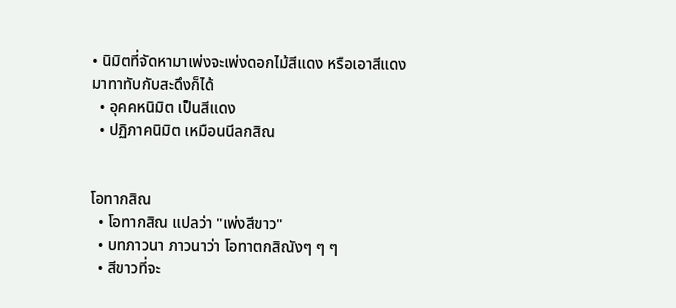• นิมิตที่จัดหามาเพ่งจะเพ่งดอกไม้สีแดง หรือเอาสีแดงมาทาทับกับสะดึงก็ได้
  • อุคคหนิมิต เป็นสีแดง
  • ปฏิภาคนิมิต เหมือนนีลกสิณ


โอทากสิณ
  • โอทากสิณ แปลว่า "เพ่งสีขาว"
  • บทภาวนา ภาวนาว่า โอทาตกสิณังๆ ๆ ๆ
  • สีขาวที่จะ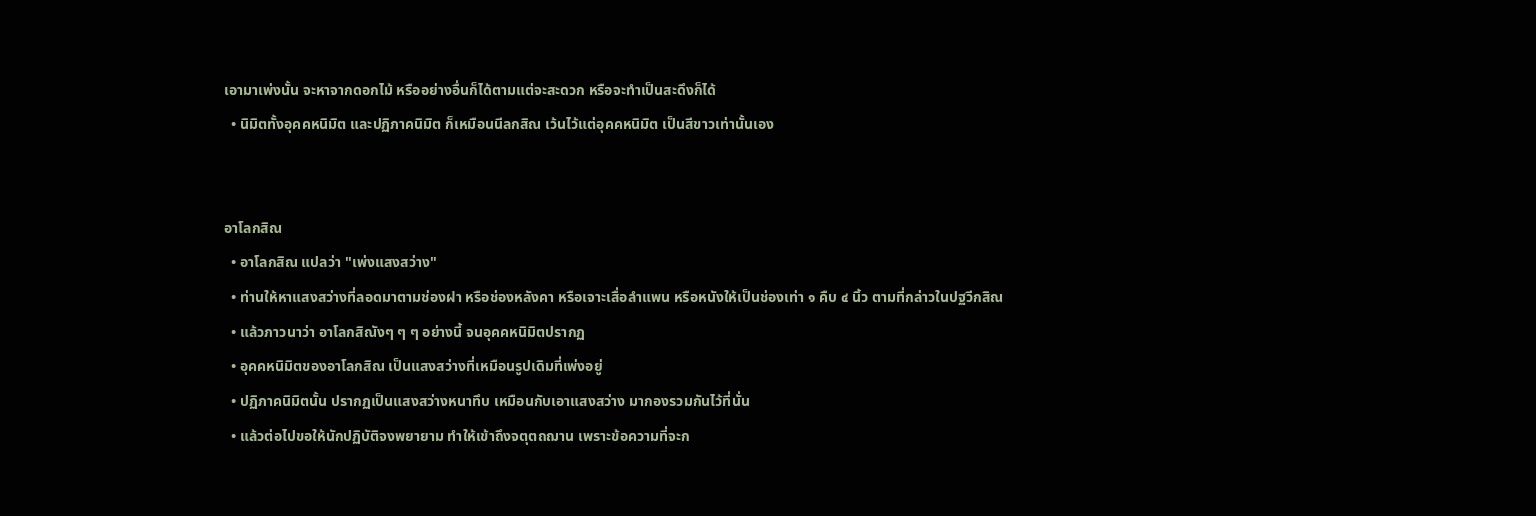เอามาเพ่งนั้น จะหาจากดอกไม้ หรืออย่างอื่นก็ได้ตามแต่จะสะดวก หรือจะทำเป็นสะดึงก็ได้
  • นิมิตทั้งอุคคหนิมิต และปฏิภาคนิมิต ก็เหมือนนีลกสิณ เว้นไว้แต่อุคคหนิมิต เป็นสีขาวเท่านั้นเอง


อาโลกสิณ
  • อาโลกสิณ แปลว่า "เพ่งแสงสว่าง"
  • ท่านให้หาแสงสว่างที่ลอดมาตามช่องฝา หรือช่องหลังคา หรือเจาะเสื่อลำแพน หรือหนังให้เป็นช่องเท่า ๑ คืบ ๔ นิ้ว ตามที่กล่าวในปฐวีกสิณ
  • แล้วภาวนาว่า อาโลกสิณังๆ ๆ ๆ อย่างนี้ จนอุคคหนิมิตปรากฏ
  • อุคคหนิมิตของอาโลกสิณ เป็นแสงสว่างที่เหมือนรูปเดิมที่เพ่งอยู่
  • ปฏิภาคนิมิตนั้น ปรากฏเป็นแสงสว่างหนาทึบ เหมือนกับเอาแสงสว่าง มากองรวมกันไว้ที่นั่น
  • แล้วต่อไปขอให้นักปฏิบัติจงพยายาม ทำให้เข้าถึงจตุตถฌาน เพราะข้อความที่จะก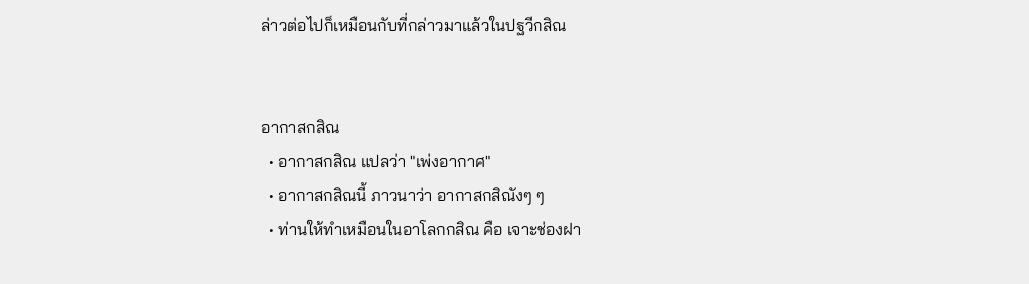ล่าวต่อไปก็เหมือนกับที่กล่าวมาแล้วในปฐวีกสิณ


อากาสกสิณ
  • อากาสกสิณ แปลว่า "เพ่งอากาศ"
  • อากาสกสิณนี้ ภาวนาว่า อากาสกสิณังๆ ๆ
  • ท่านให้ทำเหมือนในอาโลกกสิณ คือ เจาะช่องฝา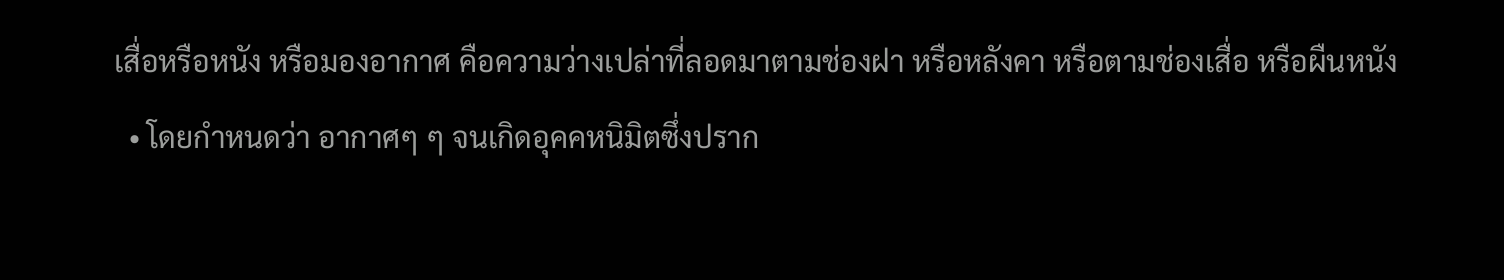เสื่อหรือหนัง หรือมองอากาศ คือความว่างเปล่าที่ลอดมาตามช่องฝา หรือหลังคา หรือตามช่องเสื่อ หรือผืนหนัง
  • โดยกำหนดว่า อากาศๆ ๆ จนเกิดอุคคหนิมิตซึ่งปราก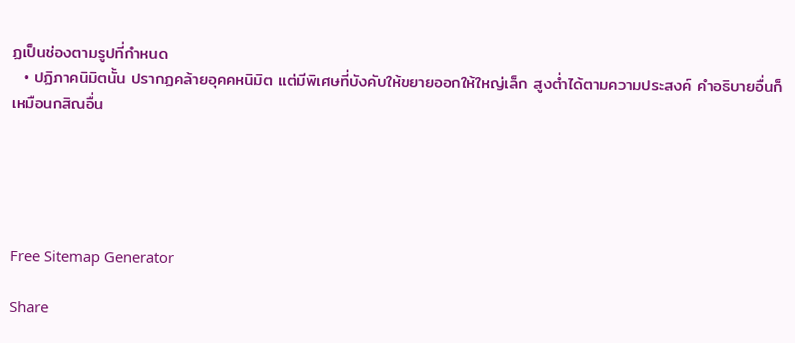ฏเป็นช่องตามรูปที่กำหนด
  • ปฏิภาคนิมิตนั้น ปรากฏคล้ายอุคคหนิมิต แต่มีพิเศษที่บังคับให้ขยายออกให้ใหญ่เล็ก สูงต่ำได้ตามความประสงค์ คำอธิบายอื่นก็เหมือนกสิณอื่น





Free Sitemap Generator

Share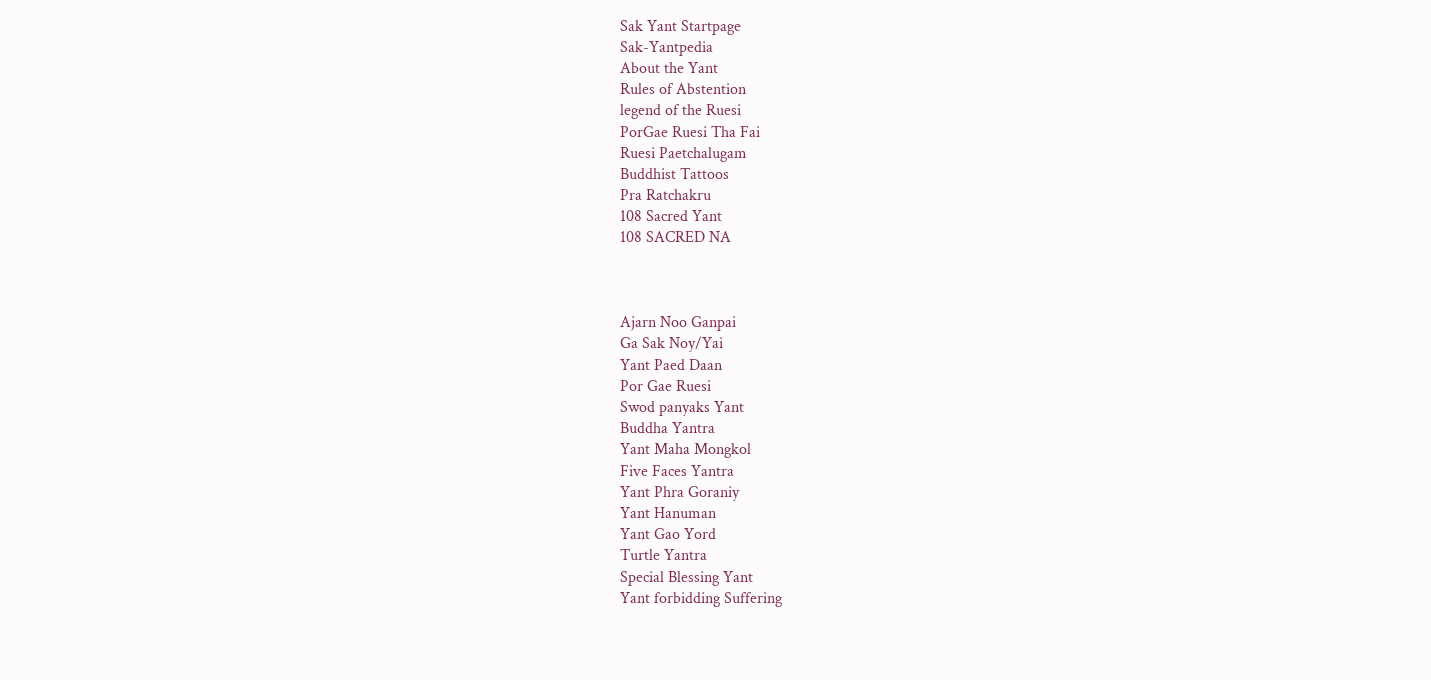Sak Yant Startpage
Sak-Yantpedia
About the Yant
Rules of Abstention
legend of the Ruesi
PorGae Ruesi Tha Fai
Ruesi Paetchalugam
Buddhist Tattoos
Pra Ratchakru
108 Sacred Yant
108 SACRED NA



Ajarn Noo Ganpai
Ga Sak Noy/Yai
Yant Paed Daan
Por Gae Ruesi
Swod panyaks Yant
Buddha Yantra
Yant Maha Mongkol
Five Faces Yantra
Yant Phra Goraniy
Yant Hanuman
Yant Gao Yord
Turtle Yantra
Special Blessing Yant
Yant forbidding Suffering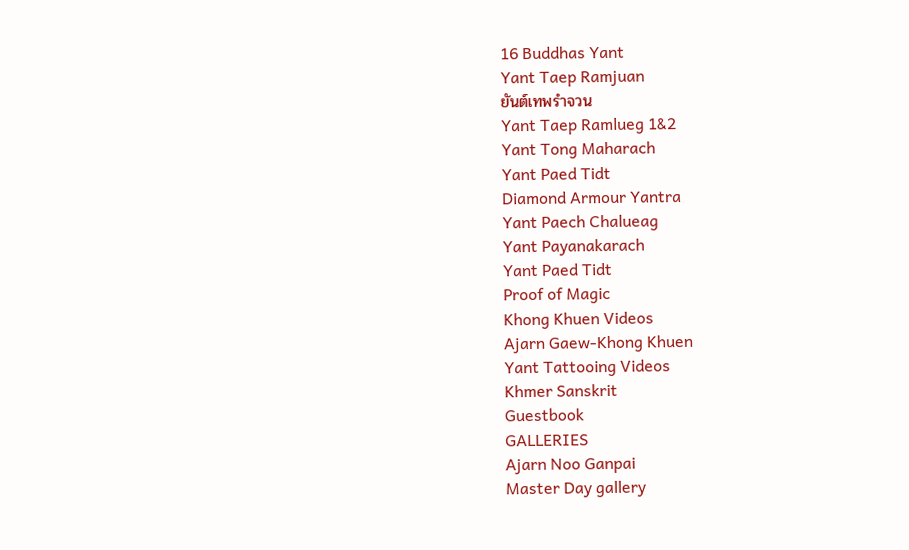16 Buddhas Yant
Yant Taep Ramjuan
ยันต์เทพรำจวน
Yant Taep Ramlueg 1&2
Yant Tong Maharach
Yant Paed Tidt
Diamond Armour Yantra
Yant Paech Chalueag
Yant Payanakarach
Yant Paed Tidt
Proof of Magic
Khong Khuen Videos
Ajarn Gaew-Khong Khuen
Yant Tattooing Videos
Khmer Sanskrit
Guestbook
GALLERIES
Ajarn Noo Ganpai
Master Day gallery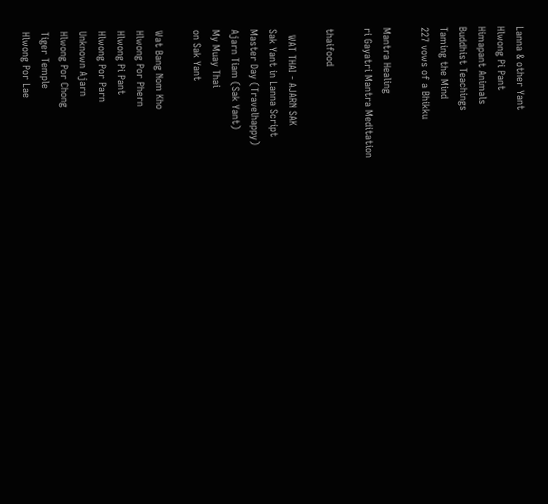Lanna & other Yant
Hlwong Pi Pant
Himapant Animals
Buddhist Teachings
Taming the Mind
227 vows of a Bhikku

Mantra Healing
ri Gayatri Mantra Meditation

thaifood

  WAT THAI - AJARN SAK
Sak Yant in Lanna Script
Master Day (Travelhappy)
Ajarn Tiam (Sak Yant)
My Muay Thai
on Sak Yant

Wat Bang Nom Kho
Hlwong Por Phern
Hlwong Pi Pant
Hlwong Por Parn
Unknown Ajarn
Hlwong Por Chong
Tiger Temple
Hlwong Por Lae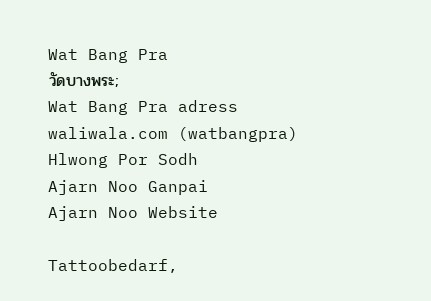Wat Bang Pra
วัดบางพระ;
Wat Bang Pra adress
waliwala.com (watbangpra)
Hlwong Por Sodh
Ajarn Noo Ganpai
Ajarn Noo Website

Tattoobedarf,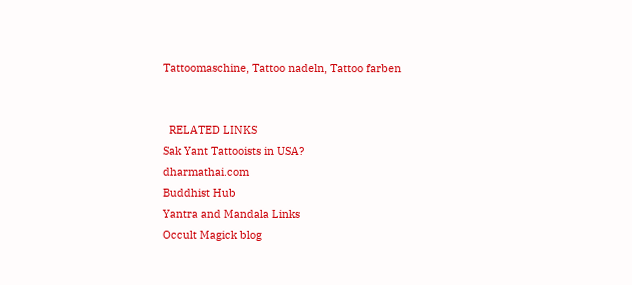Tattoomaschine, Tattoo nadeln, Tattoo farben


  RELATED LINKS
Sak Yant Tattooists in USA?
dharmathai.com
Buddhist Hub
Yantra and Mandala Links
Occult Magick blog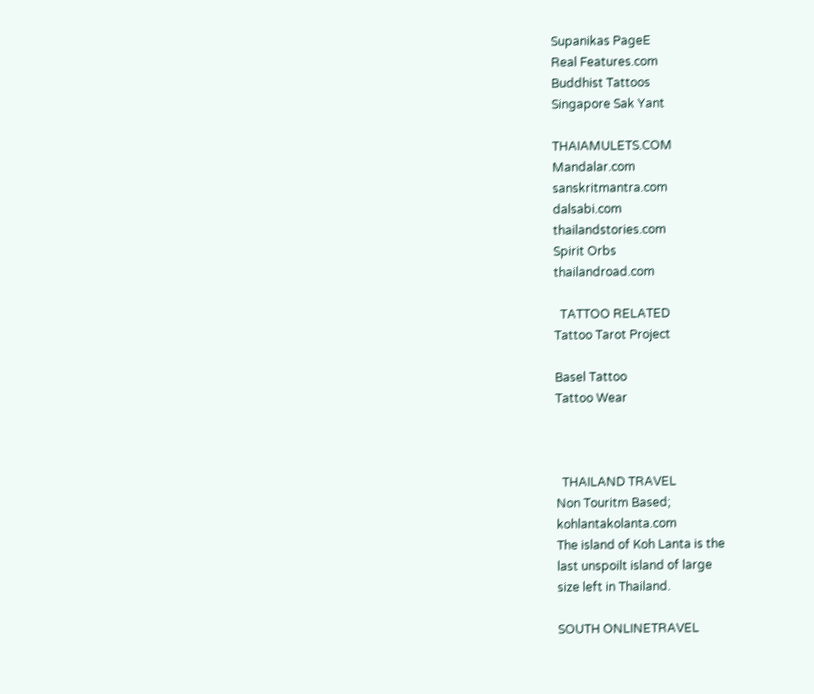Supanikas PageE
Real Features.com
Buddhist Tattoos
Singapore Sak Yant

THAIAMULETS.COM
Mandalar.com
sanskritmantra.com
dalsabi.com
thailandstories.com
Spirit Orbs
thailandroad.com

  TATTOO RELATED
Tattoo Tarot Project

Basel Tattoo
Tattoo Wear



  THAILAND TRAVEL
Non Touritm Based;
kohlantakolanta.com
The island of Koh Lanta is the
last unspoilt island of large
size left in Thailand.

SOUTH ONLINETRAVEL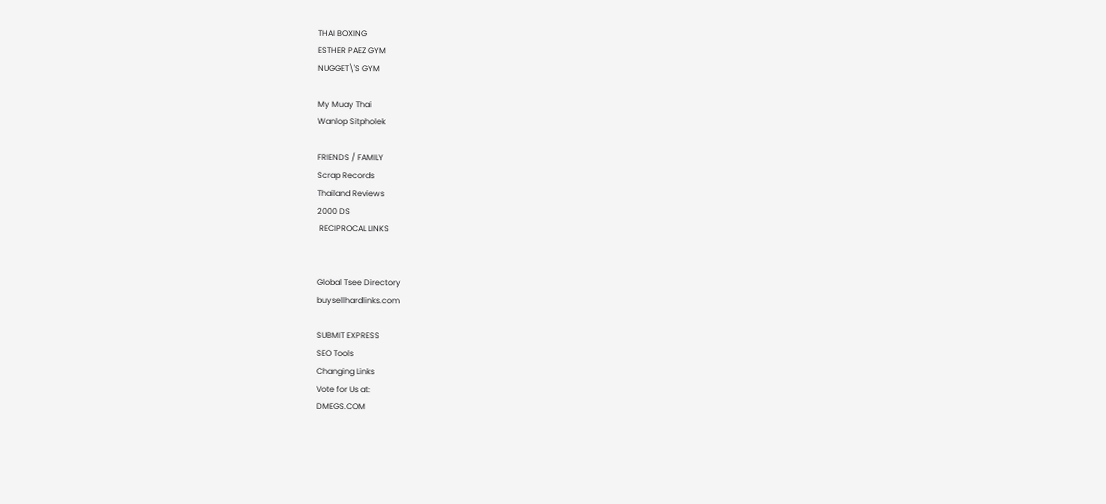THAI BOXING
ESTHER PAEZ GYM
NUGGET\'S GYM

My Muay Thai
Wanlop Sitpholek

FRIENDS / FAMILY
Scrap Records
Thailand Reviews
2000 DS
 RECIPROCAL LINKS


Global Tsee Directory
buysellhardlinks.com

SUBMIT EXPRESS
SEO Tools
Changing Links
Vote for Us at:
DMEGS.COM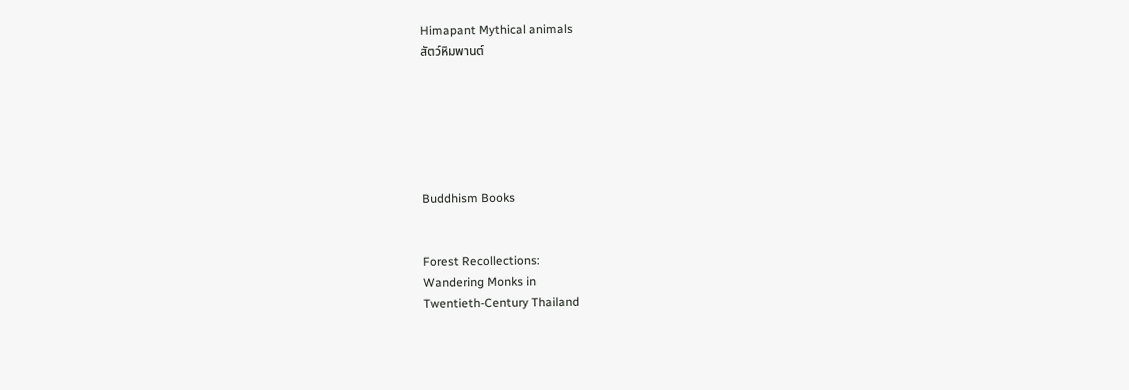Himapant Mythical animals
สัตว์หิมพานต์






Buddhism Books


Forest Recollections:
Wandering Monks in
Twentieth-Century Thailand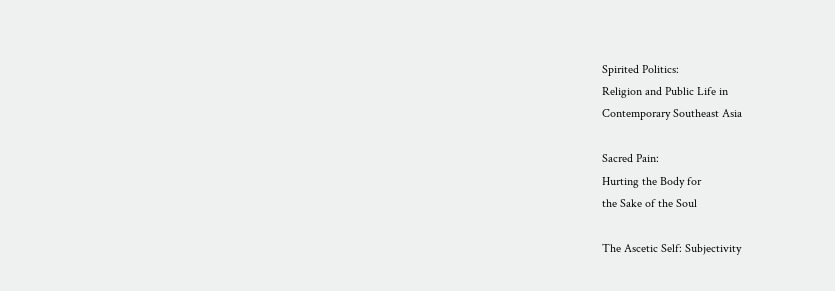Spirited Politics:
Religion and Public Life in
Contemporary Southeast Asia

Sacred Pain:
Hurting the Body for
the Sake of the Soul

The Ascetic Self: Subjectivity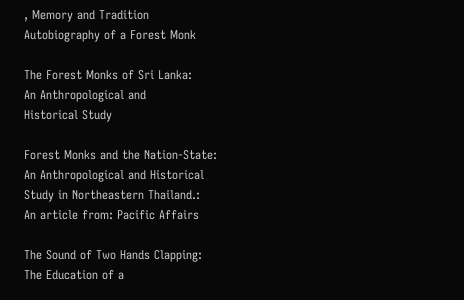, Memory and Tradition
Autobiography of a Forest Monk

The Forest Monks of Sri Lanka:
An Anthropological and
Historical Study

Forest Monks and the Nation-State:
An Anthropological and Historical
Study in Northeastern Thailand.:
An article from: Pacific Affairs

The Sound of Two Hands Clapping:
The Education of a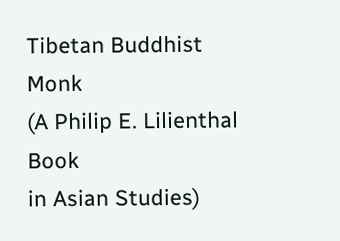Tibetan Buddhist Monk
(A Philip E. Lilienthal Book
in Asian Studies)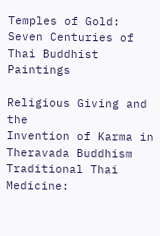Temples of Gold:
Seven Centuries of
Thai Buddhist Paintings

Religious Giving and the
Invention of Karma in
Theravada Buddhism
Traditional Thai Medicine: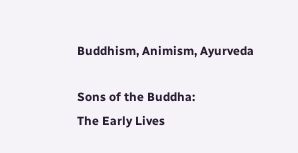Buddhism, Animism, Ayurveda

Sons of the Buddha:
The Early Lives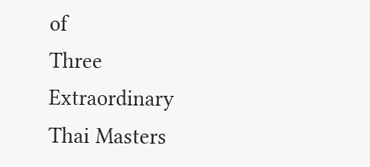of
Three Extraordinary
Thai Masters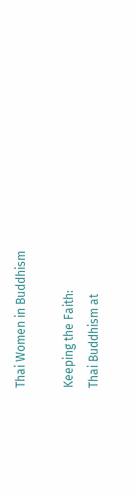Thai Women in Buddhism

Keeping the Faith:
Thai Buddhism at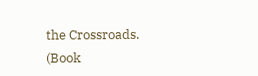the Crossroads.
(Book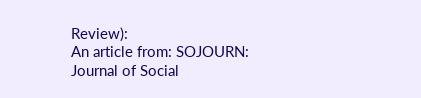Review):
An article from: SOJOURN:
Journal of Social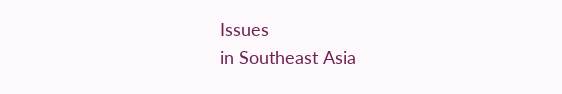Issues
in Southeast Asia